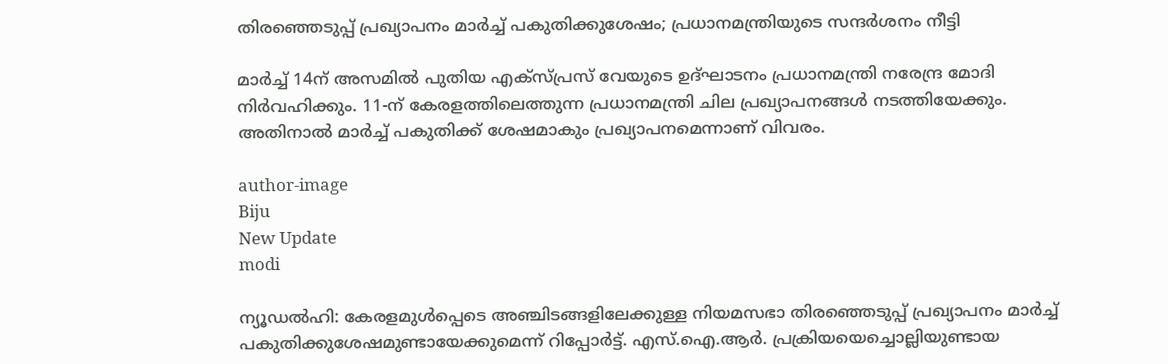തിരഞ്ഞെടുപ്പ് പ്രഖ്യാപനം മാര്‍ച്ച് പകുതിക്കുശേഷം; പ്രധാനമന്ത്രിയുടെ സന്ദര്‍ശനം നീട്ടി

മാര്‍ച്ച് 14ന് അസമില്‍ പുതിയ എക്‌സ്പ്രസ് വേയുടെ ഉദ്ഘാടനം പ്രധാനമന്ത്രി നരേന്ദ്ര മോദി നിര്‍വഹിക്കും. 11-ന് കേരളത്തിലെത്തുന്ന പ്രധാനമന്ത്രി ചില പ്രഖ്യാപനങ്ങള്‍ നടത്തിയേക്കും. അതിനാല്‍ മാര്‍ച്ച് പകുതിക്ക് ശേഷമാകും പ്രഖ്യാപനമെന്നാണ് വിവരം.

author-image
Biju
New Update
modi

ന്യൂഡല്‍ഹി: കേരളമുള്‍പ്പെടെ അഞ്ചിടങ്ങളിലേക്കുള്ള നിയമസഭാ തിരഞ്ഞെടുപ്പ് പ്രഖ്യാപനം മാര്‍ച്ച് പകുതിക്കുശേഷമുണ്ടായേക്കുമെന്ന് റിപ്പോര്‍ട്ട്. എസ്.ഐ.ആര്‍. പ്രക്രിയയെച്ചൊല്ലിയുണ്ടായ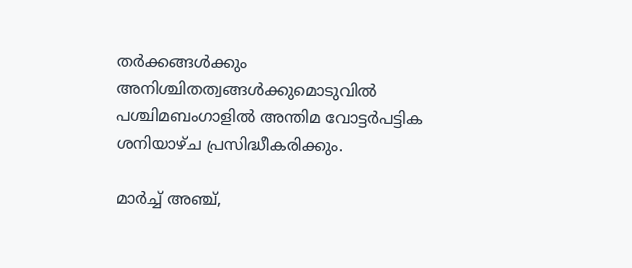തര്‍ക്കങ്ങള്‍ക്കും അനിശ്ചിതത്വങ്ങള്‍ക്കുമൊടുവില്‍ പശ്ചിമബംഗാളില്‍ അന്തിമ വോട്ടര്‍പട്ടിക ശനിയാഴ്ച പ്രസിദ്ധീകരിക്കും.

മാര്‍ച്ച് അഞ്ച്,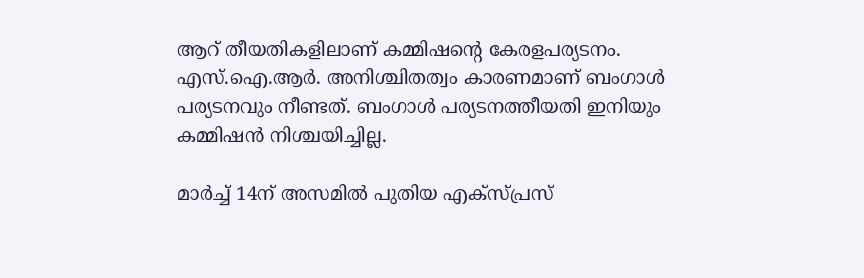ആറ് തീയതികളിലാണ് കമ്മിഷന്റെ കേരളപര്യടനം. എസ്.ഐ.ആര്‍. അനിശ്ചിതത്വം കാരണമാണ് ബംഗാള്‍ പര്യടനവും നീണ്ടത്. ബംഗാള്‍ പര്യടനത്തീയതി ഇനിയും കമ്മിഷന്‍ നിശ്ചയിച്ചില്ല.

മാര്‍ച്ച് 14ന് അസമില്‍ പുതിയ എക്‌സ്പ്രസ്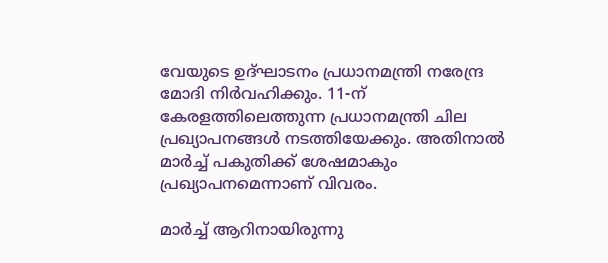വേയുടെ ഉദ്ഘാടനം പ്രധാനമന്ത്രി നരേന്ദ്ര മോദി നിര്‍വഹിക്കും. 11-ന് കേരളത്തിലെത്തുന്ന പ്രധാനമന്ത്രി ചില പ്രഖ്യാപനങ്ങള്‍ നടത്തിയേക്കും. അതിനാല്‍ മാര്‍ച്ച് പകുതിക്ക് ശേഷമാകും പ്രഖ്യാപനമെന്നാണ് വിവരം.

മാര്‍ച്ച് ആറിനായിരുന്നു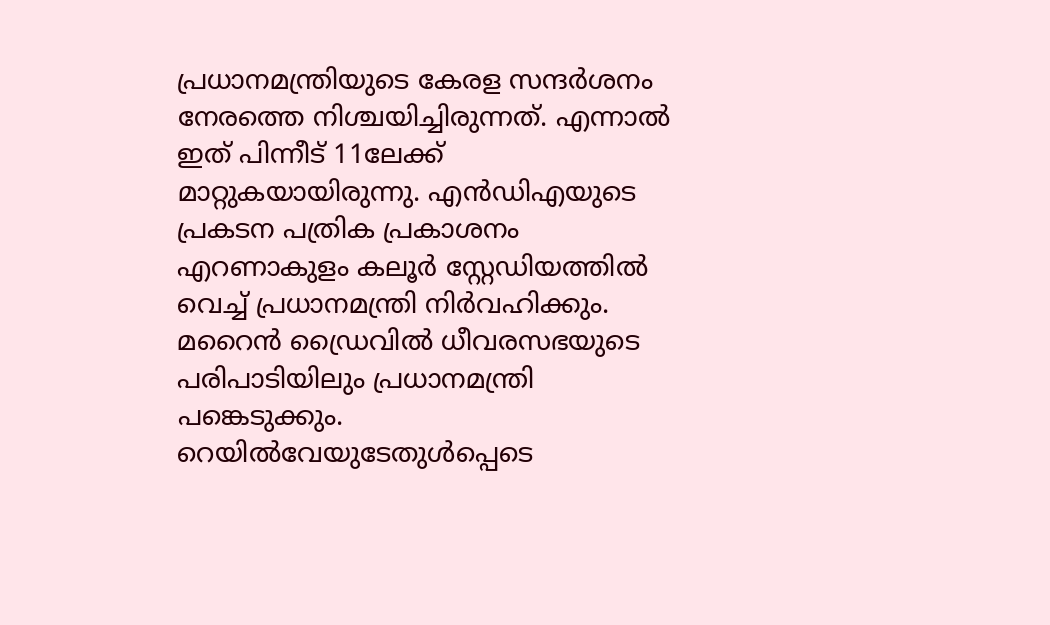പ്രധാനമന്ത്രിയുടെ കേരള സന്ദര്‍ശനം നേരത്തെ നിശ്ചയിച്ചിരുന്നത്. എന്നാല്‍ ഇത് പിന്നീട് 11ലേക്ക് മാറ്റുകയായിരുന്നു. എന്‍ഡിഎയുടെ പ്രകടന പത്രിക പ്രകാശനം എറണാകുളം കലൂര്‍ സ്റ്റേഡിയത്തില്‍ വെച്ച് പ്രധാനമന്ത്രി നിര്‍വഹിക്കും. മറൈന്‍ ഡ്രൈവില്‍ ധീവരസഭയുടെ പരിപാടിയിലും പ്രധാനമന്ത്രി പങ്കെടുക്കും. റെയില്‍വേയുടേതുള്‍പ്പെടെ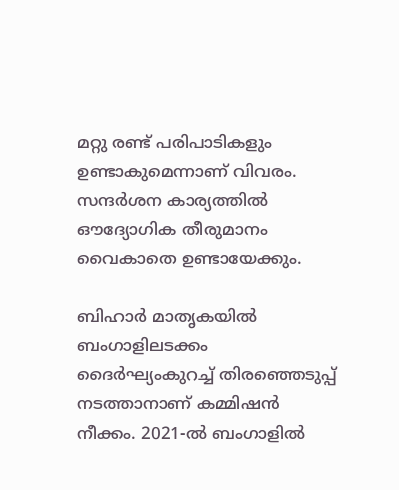മറ്റു രണ്ട് പരിപാടികളും ഉണ്ടാകുമെന്നാണ് വിവരം. സന്ദര്‍ശന കാര്യത്തില്‍ ഔദ്യോഗിക തീരുമാനം വൈകാതെ ഉണ്ടായേക്കും.

ബിഹാര്‍ മാതൃകയില്‍ ബംഗാളിലടക്കം ദൈര്‍ഘ്യംകുറച്ച് തിരഞ്ഞെടുപ്പ് നടത്താനാണ് കമ്മിഷന്‍ നീക്കം. 2021-ല്‍ ബംഗാളില്‍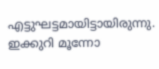എട്ടുഘട്ടമായിട്ടായിരുന്നു. ഇക്കുറി മൂന്നോ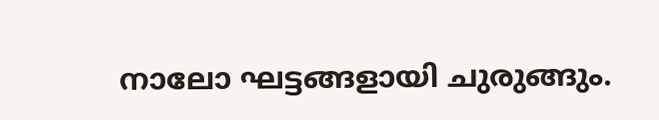നാലോ ഘട്ടങ്ങളായി ചുരുങ്ങും.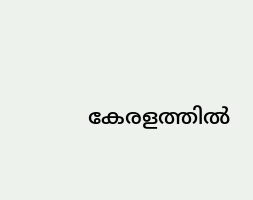കേരളത്തില്‍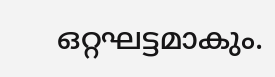ഒറ്റഘട്ടമാകും.